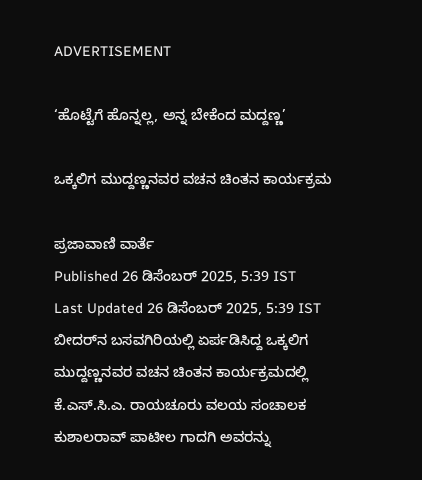ADVERTISEMENT

‘ಹೊಟ್ಟೆಗೆ ಹೊನ್ನಲ್ಲ, ಅನ್ನ ಬೇಕೆಂದ ಮದ್ದಣ್ಣ’

ಒಕ್ಕಲಿಗ ಮುದ್ದಣ್ಣನವರ ವಚನ ಚಿಂತನ ಕಾರ್ಯಕ್ರಮ

ಪ್ರಜಾವಾಣಿ ವಾರ್ತೆ
Published 26 ಡಿಸೆಂಬರ್ 2025, 5:39 IST
Last Updated 26 ಡಿಸೆಂಬರ್ 2025, 5:39 IST
ಬೀದರ್‌ನ ಬಸವಗಿರಿಯಲ್ಲಿ ಏರ್ಪಡಿಸಿದ್ದ ಒಕ್ಕಲಿಗ ಮುದ್ದಣ್ಣನವರ ವಚನ ಚಿಂತನ ಕಾರ್ಯಕ್ರಮದಲ್ಲಿ ಕೆ.ಎಸ್.ಸಿ.ಎ. ರಾಯಚೂರು ವಲಯ ಸಂಚಾಲಕ ಕುಶಾಲರಾವ್ ಪಾಟೀಲ ಗಾದಗಿ ಅವರನ್ನು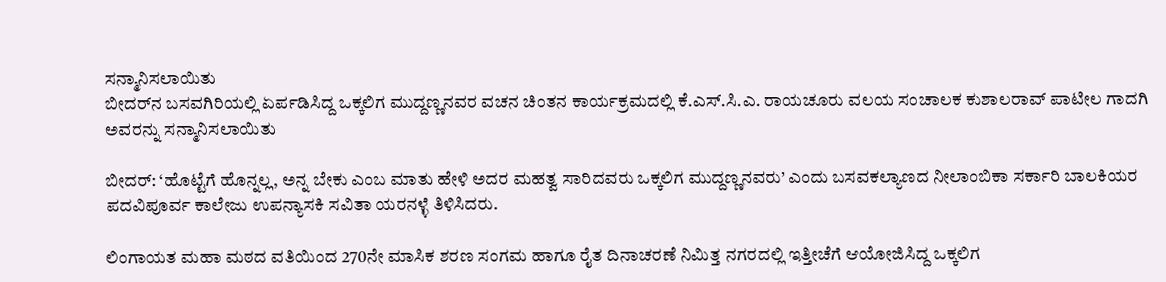ಸನ್ಮಾನಿಸಲಾಯಿತು
ಬೀದರ್‌ನ ಬಸವಗಿರಿಯಲ್ಲಿ ಏರ್ಪಡಿಸಿದ್ದ ಒಕ್ಕಲಿಗ ಮುದ್ದಣ್ಣನವರ ವಚನ ಚಿಂತನ ಕಾರ್ಯಕ್ರಮದಲ್ಲಿ ಕೆ.ಎಸ್.ಸಿ.ಎ. ರಾಯಚೂರು ವಲಯ ಸಂಚಾಲಕ ಕುಶಾಲರಾವ್ ಪಾಟೀಲ ಗಾದಗಿ ಅವರನ್ನು ಸನ್ಮಾನಿಸಲಾಯಿತು

ಬೀದರ್: ‘ಹೊಟ್ಟೆಗೆ ಹೊನ್ನಲ್ಲ, ಅನ್ನ ಬೇಕು ಎಂಬ ಮಾತು ಹೇಳಿ ಅದರ ಮಹತ್ವ ಸಾರಿದವರು ಒಕ್ಕಲಿಗ ಮುದ್ದಣ್ಣನವರು’ ಎಂದು ಬಸವಕಲ್ಯಾಣದ ನೀಲಾಂಬಿಕಾ ಸರ್ಕಾರಿ ಬಾಲಕಿಯರ ಪದವಿಪೂರ್ವ ಕಾಲೇಜು ಉಪನ್ಯಾಸಕಿ ಸವಿತಾ ಯರನಳ್ಳೆ ತಿಳಿಸಿದರು.

ಲಿಂಗಾಯತ ಮಹಾ ಮಠದ ವತಿಯಿಂದ 270ನೇ ಮಾಸಿಕ ಶರಣ ಸಂಗಮ ಹಾಗೂ ರೈತ ದಿನಾಚರಣೆ ನಿಮಿತ್ತ ನಗರದಲ್ಲಿ ಇತ್ತೀಚೆಗೆ ಆಯೋಜಿಸಿದ್ದ ಒಕ್ಕಲಿಗ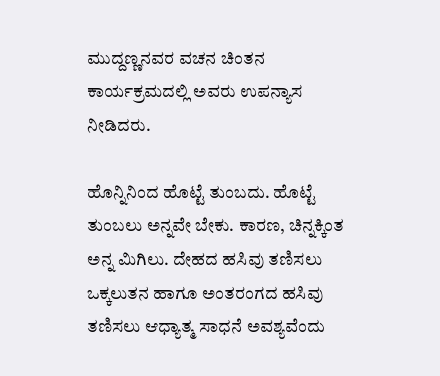ಮುದ್ದಣ್ಣನವರ ವಚನ ಚಿಂತನ ಕಾರ್ಯಕ್ರಮದಲ್ಲಿ ಅವರು ಉಪನ್ಯಾಸ ನೀಡಿದರು.

ಹೊನ್ನಿನಿಂದ ಹೊಟ್ಟೆ ತುಂಬದು. ಹೊಟ್ಟೆ ತುಂಬಲು ಅನ್ನವೇ ಬೇಕು. ಕಾರಣ, ಚಿನ್ನಕ್ಕಿಂತ ಅನ್ನ ಮಿಗಿಲು. ದೇಹದ ಹಸಿವು ತಣಿಸಲು ಒಕ್ಕಲುತನ ಹಾಗೂ ಅಂತರಂಗದ ಹಸಿವು ತಣಿಸಲು ಆಧ್ಯಾತ್ಮ ಸಾಧನೆ ಅವಶ್ಯವೆಂದು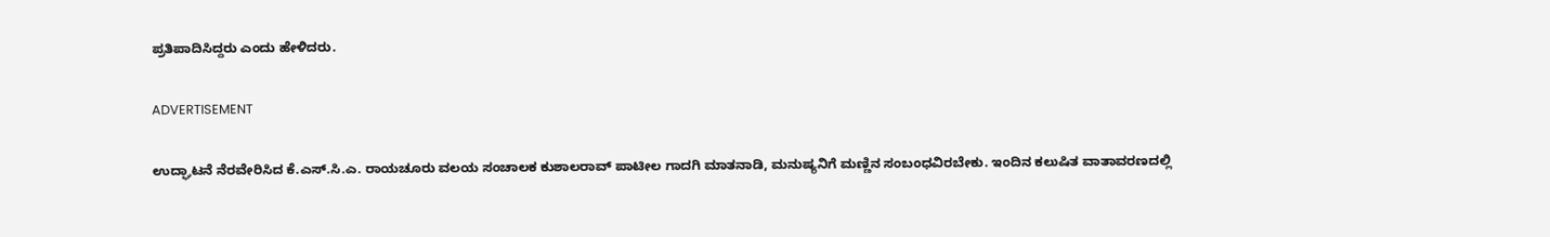ಪ್ರತಿಪಾದಿಸಿದ್ದರು ಎಂದು ಹೇಳಿದರು.

ADVERTISEMENT

ಉದ್ಘಾಟನೆ ನೆರವೇರಿಸಿದ ಕೆ.ಎಸ್.ಸಿ.ಎ. ರಾಯಚೂರು ವಲಯ ಸಂಚಾಲಕ ಕುಶಾಲರಾವ್ ಪಾಟೀಲ ಗಾದಗಿ ಮಾತನಾಡಿ, ಮನುಷ್ಯನಿಗೆ ಮಣ್ಣಿನ ಸಂಬಂಧವಿರಬೇಕು. ಇಂದಿನ ಕಲುಷಿತ ವಾತಾವರಣದಲ್ಲಿ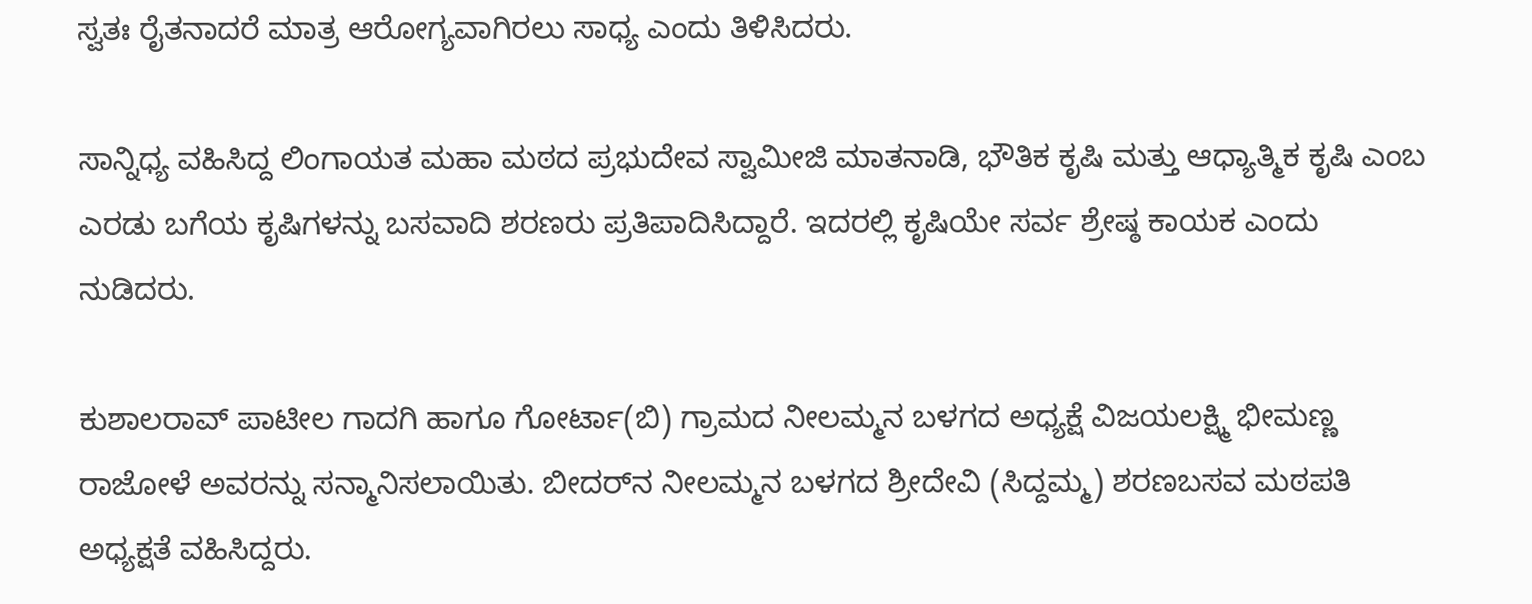ಸ್ವತಃ ರೈತನಾದರೆ ಮಾತ್ರ ಆರೋಗ್ಯವಾಗಿರಲು ಸಾಧ್ಯ ಎಂದು ತಿಳಿಸಿದರು.

ಸಾನ್ನಿಧ್ಯ ವಹಿಸಿದ್ದ ಲಿಂಗಾಯತ ಮಹಾ ಮಠದ ಪ್ರಭುದೇವ ಸ್ವಾಮೀಜಿ ಮಾತನಾಡಿ, ಭೌತಿಕ ಕೃಷಿ ಮತ್ತು ಆಧ್ಯಾತ್ಮಿಕ ಕೃಷಿ ಎಂಬ ಎರಡು ಬಗೆಯ ಕೃಷಿಗಳನ್ನು ಬಸವಾದಿ ಶರಣರು ಪ್ರತಿಪಾದಿಸಿದ್ದಾರೆ. ಇದರಲ್ಲಿ ಕೃಷಿಯೇ ಸರ್ವ ಶ್ರೇಷ್ಠ ಕಾಯಕ ಎಂದು ನುಡಿದರು.

ಕುಶಾಲರಾವ್ ಪಾಟೀಲ ಗಾದಗಿ ಹಾಗೂ ಗೋರ್ಟಾ(ಬಿ) ಗ್ರಾಮದ ನೀಲಮ್ಮನ ಬಳಗದ ಅಧ್ಯಕ್ಷೆ ವಿಜಯಲಕ್ಷ್ಮಿ ಭೀಮಣ್ಣ ರಾಜೋಳೆ ಅವರನ್ನು ಸನ್ಮಾನಿಸಲಾಯಿತು. ಬೀದರ್‌ನ ನೀಲಮ್ಮನ ಬಳಗದ ಶ್ರೀದೇವಿ (ಸಿದ್ದಮ್ಮ) ಶರಣಬಸವ ಮಠಪತಿ ಅಧ್ಯಕ್ಷತೆ ವಹಿಸಿದ್ದರು.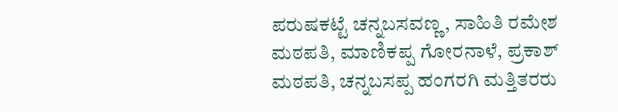ಪರುಷಕಟ್ಟೆ ಚನ್ನಬಸವಣ್ಣ, ಸಾಹಿತಿ ರಮೇಶ ಮಠಪತಿ, ಮಾಣಿಕಪ್ಪ ಗೋರನಾಳೆ, ಪ್ರಕಾಶ್ ಮಠಪತಿ, ಚನ್ನಬಸಪ್ಪ ಹಂಗರಗಿ ಮತ್ತಿತರರು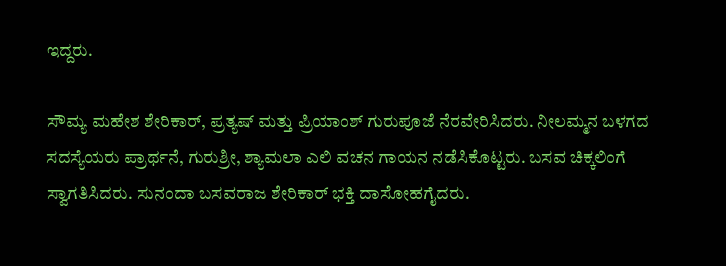ಇದ್ದರು.

ಸೌಮ್ಯ ಮಹೇಶ ಶೇರಿಕಾರ್, ಪ್ರತ್ಯಷ್ ಮತ್ತು ಪ್ರಿಯಾಂಶ್ ಗುರುಪೂಜೆ ನೆರವೇರಿಸಿದರು. ನೀಲಮ್ಮನ ಬಳಗದ ಸದಸ್ಯೆಯರು ಪ್ರಾರ್ಥನೆ, ಗುರುಶ್ರೀ, ಶ್ಯಾಮಲಾ ಎಲಿ ವಚನ ಗಾಯನ ನಡೆಸಿಕೊಟ್ಟರು. ಬಸವ ಚಿಕ್ಕಲಿಂಗೆ ಸ್ವಾಗತಿಸಿದರು. ಸುನಂದಾ ಬಸವರಾಜ ಶೇರಿಕಾರ್ ಭಕ್ತಿ ದಾಸೋಹಗೈದರು.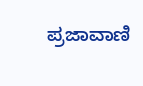ಪ್ರಜಾವಾಣಿ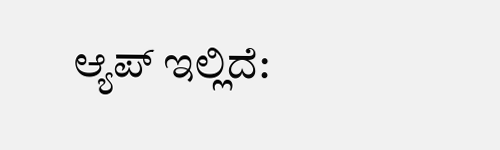ಆ್ಯಪ್ ಇಲ್ಲಿದೆ: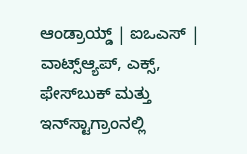ಆಂಡ್ರಾಯ್ಡ್ | ಐಒಎಸ್ | ವಾಟ್ಸ್ಆ್ಯಪ್, ಎಕ್ಸ್, ಫೇಸ್‌ಬುಕ್ ಮತ್ತು ಇನ್‌ಸ್ಟಾಗ್ರಾಂನಲ್ಲಿ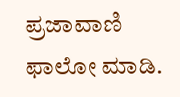ಪ್ರಜಾವಾಣಿ ಫಾಲೋ ಮಾಡಿ.